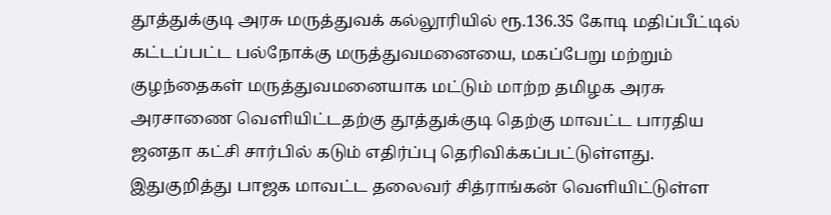தூத்துக்குடி அரசு மருத்துவக் கல்லூரியில் ரூ.136.35 கோடி மதிப்பீட்டில் கட்டப்பட்ட பல்நோக்கு மருத்துவமனையை, மகப்பேறு மற்றும் குழந்தைகள் மருத்துவமனையாக மட்டும் மாற்ற தமிழக அரசு அரசாணை வெளியிட்டதற்கு தூத்துக்குடி தெற்கு மாவட்ட பாரதிய ஜனதா கட்சி சார்பில் கடும் எதிர்ப்பு தெரிவிக்கப்பட்டுள்ளது.
இதுகுறித்து பாஜக மாவட்ட தலைவர் சித்ராங்கன் வெளியிட்டுள்ள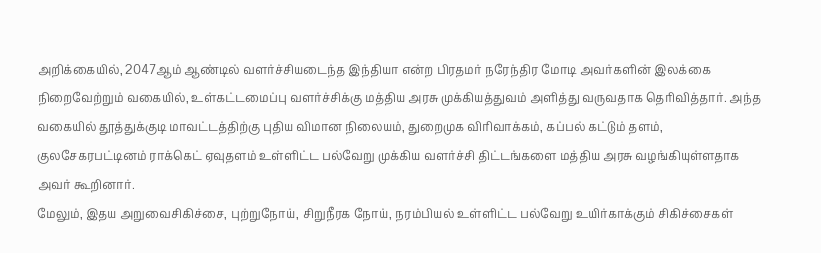அறிக்கையில், 2047ஆம் ஆண்டில் வளர்ச்சியடைந்த இந்தியா என்ற பிரதமர் நரேந்திர மோடி அவர்களின் இலக்கை நிறைவேற்றும் வகையில், உள்கட்டமைப்பு வளர்ச்சிக்கு மத்திய அரசு முக்கியத்துவம் அளித்து வருவதாக தெரிவித்தார். அந்த வகையில் தூத்துக்குடி மாவட்டத்திற்கு புதிய விமான நிலையம், துறைமுக விரிவாக்கம், கப்பல் கட்டும் தளம், குலசேகரபட்டினம் ராக்கெட் ஏவுதளம் உள்ளிட்ட பல்வேறு முக்கிய வளர்ச்சி திட்டங்களை மத்திய அரசு வழங்கியுள்ளதாக அவர் கூறினார்.
மேலும், இதய அறுவைசிகிச்சை, புற்றுநோய், சிறுநீரக நோய், நரம்பியல் உள்ளிட்ட பல்வேறு உயிர்காக்கும் சிகிச்சைகள்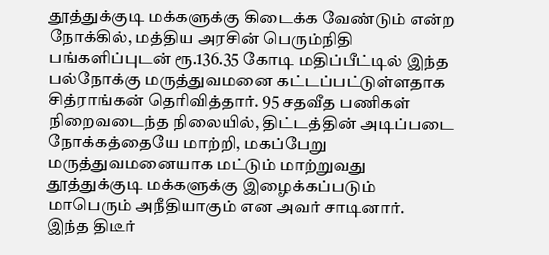தூத்துக்குடி மக்களுக்கு கிடைக்க வேண்டும் என்ற நோக்கில், மத்திய அரசின் பெரும்நிதி பங்களிப்புடன் ரூ.136.35 கோடி மதிப்பீட்டில் இந்த பல்நோக்கு மருத்துவமனை கட்டப்பட்டுள்ளதாக சித்ராங்கன் தெரிவித்தார். 95 சதவீத பணிகள் நிறைவடைந்த நிலையில், திட்டத்தின் அடிப்படை நோக்கத்தையே மாற்றி, மகப்பேறு மருத்துவமனையாக மட்டும் மாற்றுவது தூத்துக்குடி மக்களுக்கு இழைக்கப்படும் மாபெரும் அநீதியாகும் என அவர் சாடினார்.
இந்த திடீர்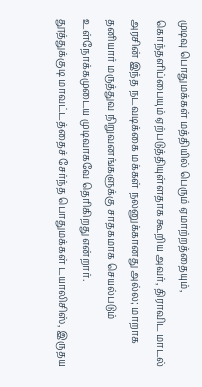முடிவு பொதுமக்கள் மத்தியில் பெரும் ஏமாற்றத்தையும், கொந்தளிப்பையும் ஏற்படுத்தியுள்ளதாக கூறிய அவர், திராவிட மாடல் அரசின் இந்த நடவடிக்கை மக்கள் நலனுக்கானது அல்ல; மாறாக தனியார் மருத்துவ நிறுவனங்களுக்கு சாதகமாக செயல்படும் உள்நோக்கமுடைய முடிவாகவே தெரிகிறது என்றார்.
தூத்துக்குடி மாவட்டத்தைச் சேர்ந்த பொதுமக்கள் டயாலிசிஸ், இருதய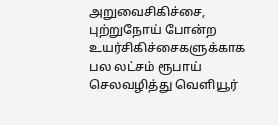அறுவைசிகிச்சை, புற்றுநோய் போன்ற உயர்சிகிச்சைகளுக்காக பல லட்சம் ரூபாய் செலவழித்து வெளியூர்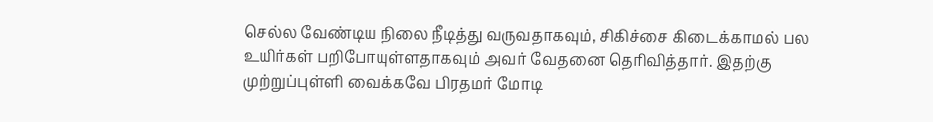செல்ல வேண்டிய நிலை நீடித்து வருவதாகவும், சிகிச்சை கிடைக்காமல் பல உயிர்கள் பறிபோயுள்ளதாகவும் அவர் வேதனை தெரிவித்தார். இதற்கு முற்றுப்புள்ளி வைக்கவே பிரதமர் மோடி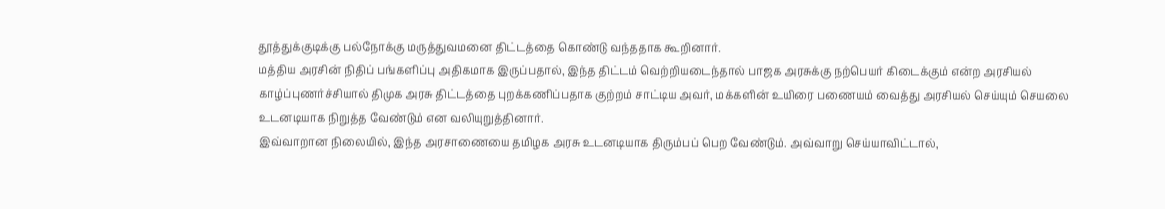தூத்துக்குடிக்கு பல்நோக்கு மருத்துவமனை திட்டத்தை கொண்டு வந்ததாக கூறினார்.
மத்திய அரசின் நிதிப் பங்களிப்பு அதிகமாக இருப்பதால், இந்த திட்டம் வெற்றியடைந்தால் பாஜக அரசுக்கு நற்பெயர் கிடைக்கும் என்ற அரசியல் காழ்ப்புணர்ச்சியால் திமுக அரசு திட்டத்தை புறக்கணிப்பதாக குற்றம் சாட்டிய அவர், மக்களின் உயிரை பணையம் வைத்து அரசியல் செய்யும் செயலை உடனடியாக நிறுத்த வேண்டும் என வலியுறுத்தினார்.
இவ்வாறான நிலையில், இந்த அரசாணையை தமிழக அரசு உடனடியாக திரும்பப் பெற வேண்டும். அவ்வாறு செய்யாவிட்டால்,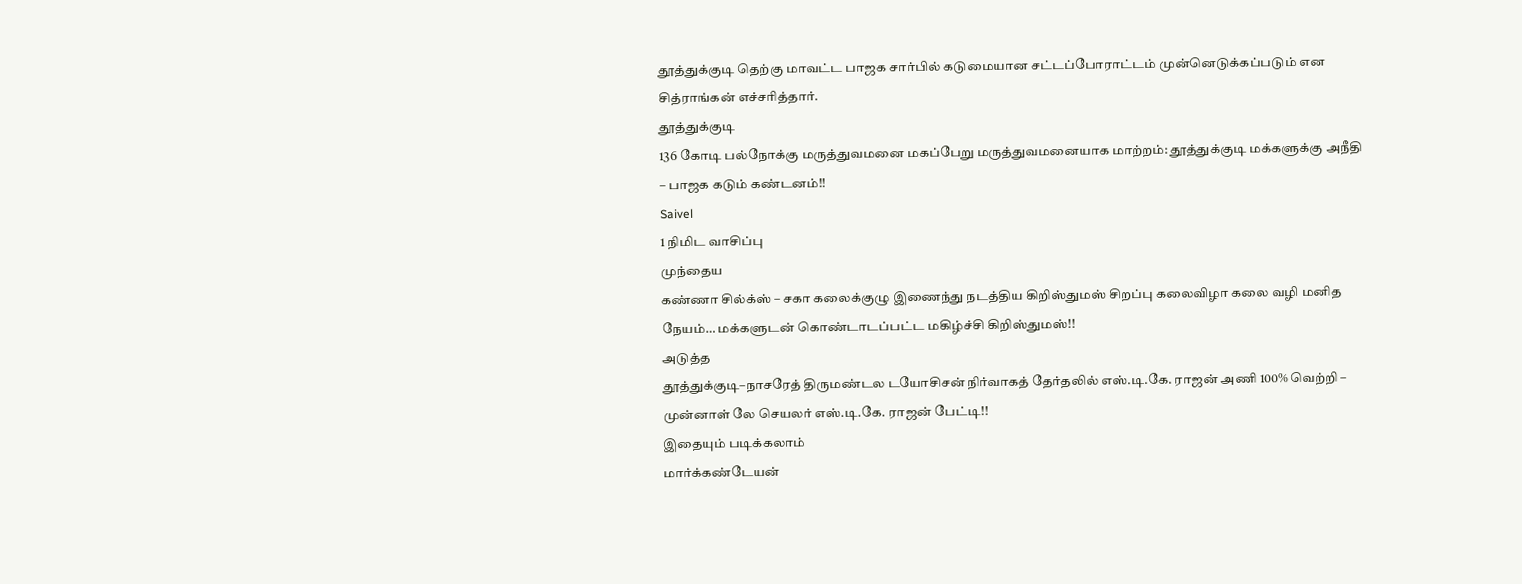தூத்துக்குடி தெற்கு மாவட்ட பாஜக சார்பில் கடுமையான சட்டப்போராட்டம் முன்னெடுக்கப்படும் என சித்ராங்கன் எச்சரித்தார்.
தூத்துக்குடி
136 கோடி பல்நோக்கு மருத்துவமனை மகப்பேறு மருத்துவமனையாக மாற்றம்: தூத்துக்குடி மக்களுக்கு அநீதி – பாஜக கடும் கண்டனம்!!
Saivel
1 நிமிட வாசிப்பு
முந்தைய
கண்ணா சில்க்ஸ் – சகா கலைக்குழு இணைந்து நடத்திய கிறிஸ்துமஸ் சிறப்பு கலைவிழா கலை வழி மனித நேயம்… மக்களுடன் கொண்டாடப்பட்ட மகிழ்ச்சி கிறிஸ்துமஸ்!!
அடுத்த
தூத்துக்குடி–நாசரேத் திருமண்டல டயோசிசன் நிர்வாகத் தேர்தலில் எஸ்.டி.கே. ராஜன் அணி 100% வெற்றி – முன்னாள் லே செயலர் எஸ்.டி.கே. ராஜன் பேட்டி!!
இதையும் படிக்கலாம்
மார்க்கண்டேயன்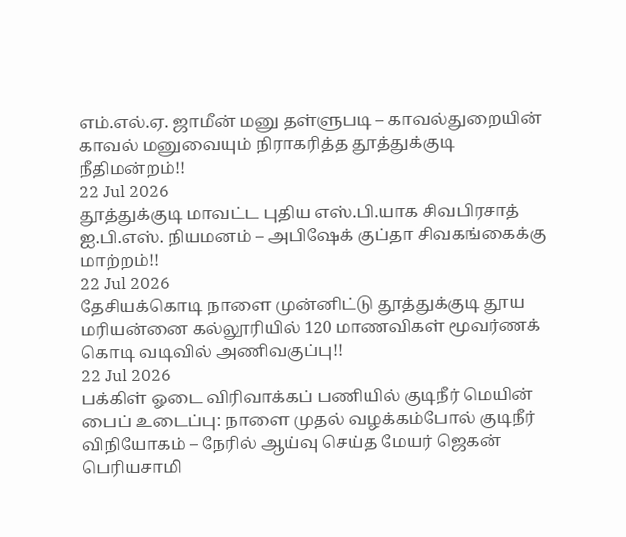எம்.எல்.ஏ. ஜாமீன் மனு தள்ளுபடி – காவல்துறையின் காவல் மனுவையும் நிராகரித்த தூத்துக்குடி நீதிமன்றம்!!
22 Jul 2026
தூத்துக்குடி மாவட்ட புதிய எஸ்.பி.யாக சிவபிரசாத் ஐ.பி.எஸ். நியமனம் – அபிஷேக் குப்தா சிவகங்கைக்கு மாற்றம்!!
22 Jul 2026
தேசியக்கொடி நாளை முன்னிட்டு தூத்துக்குடி தூய மரியன்னை கல்லூரியில் 120 மாணவிகள் மூவர்ணக் கொடி வடிவில் அணிவகுப்பு!!
22 Jul 2026
பக்கிள் ஓடை விரிவாக்கப் பணியில் குடிநீர் மெயின் பைப் உடைப்பு: நாளை முதல் வழக்கம்போல் குடிநீர் விநியோகம் – நேரில் ஆய்வு செய்த மேயர் ஜெகன் பெரியசாமி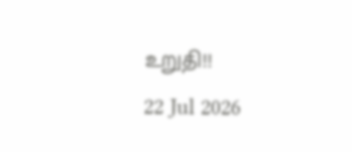உறுதி!!
22 Jul 2026